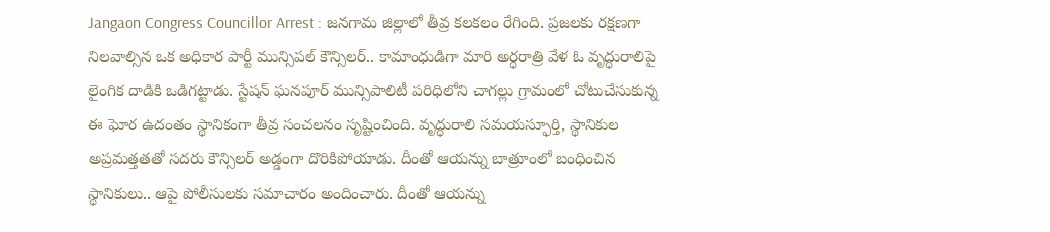Jangaon Congress Councillor Arrest : జనగామ జిల్లాలో తీవ్ర కలకలం రేగింది. ప్రజలకు రక్షణగా నిలవాల్సిన ఒక అధికార పార్టీ మున్సిపల్ కౌన్సిలర్.. కామాంధుడిగా మారి అర్ధరాత్రి వేళ ఓ వృద్ధురాలిపై లైంగిక దాడికి ఒడిగట్టాడు. స్టేషన్ ఘనపూర్ మున్సిపాలిటీ పరిధిలోని చాగల్లు గ్రామంలో చోటుచేసుకున్న ఈ ఘోర ఉదంతం స్థానికంగా తీవ్ర సంచలనం సృష్టించింది. వృద్ధురాలి సమయస్ఫూర్తి, స్థానికుల అప్రమత్తతతో సదరు కౌన్సిలర్ అడ్డంగా దొరికిపోయాడు. దీంతో ఆయన్ను బాత్రూంలో బంధించిన స్థానికులు.. ఆపై పోలీసులకు సమాచారం అందించారు. దీంతో ఆయన్ను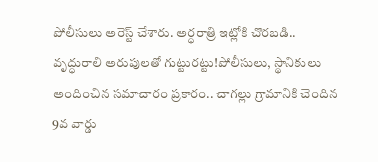పోలీసులు అరెస్ట్ చేశారు. అర్ధరాత్రి ఇట్లోకి చొరబడి.. వృద్ధురాలి అరుపులతో గుట్టురట్టు!పోలీసులు, స్థానికులు అందించిన సమాచారం ప్రకారం.. చాగల్లు గ్రామానికి చెందిన 9వ వార్డు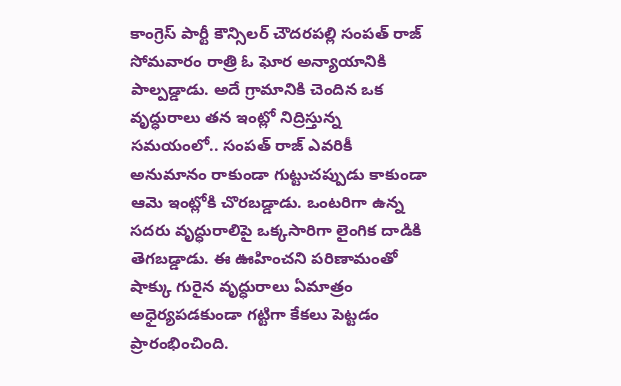కాంగ్రెస్ పార్టీ కౌన్సిలర్ చౌదరపల్లి సంపత్ రాజ్ సోమవారం రాత్రి ఓ ఘోర అన్యాయానికి పాల్పడ్డాడు. అదే గ్రామానికి చెందిన ఒక వృద్ధురాలు తన ఇంట్లో నిద్రిస్తున్న సమయంలో.. సంపత్ రాజ్ ఎవరికీ అనుమానం రాకుండా గుట్టుచప్పుడు కాకుండా ఆమె ఇంట్లోకి చొరబడ్డాడు. ఒంటరిగా ఉన్న సదరు వృద్ధురాలిపై ఒక్కసారిగా లైంగిక దాడికి తెగబడ్డాడు. ఈ ఊహించని పరిణామంతో షాక్కు గురైన వృద్ధురాలు ఏమాత్రం అధైర్యపడకుండా గట్టిగా కేకలు పెట్టడం ప్రారంభించింది.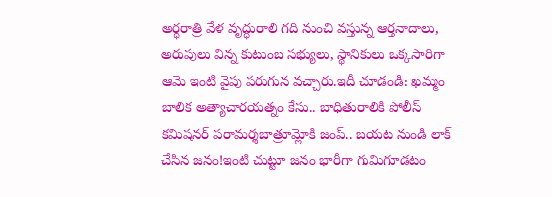అర్ధరాత్రి వేళ వృద్ధురాలి గది నుంచి వస్తున్న ఆర్తనాదాలు, అరుపులు విన్న కుటుంబ సభ్యులు, స్థానికులు ఒక్కసారిగా ఆమె ఇంటి వైపు పరుగున వచ్చారు.ఇదీ చూడండి: ఖమ్మం బాలిక అత్యాచారయత్నం కేసు.. బాధితురాలికి పోలీస్ కమిషనర్ పరామర్శబాత్రూమ్లోకి జంప్.. బయట నుండి లాక్ చేసిన జనం!ఇంటి చుట్టూ జనం భారీగా గుమిగూడటం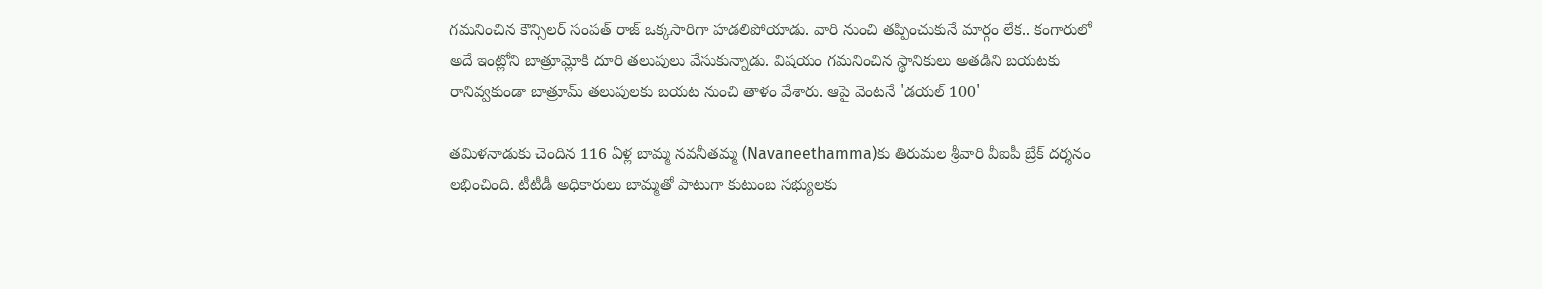గమనించిన కౌన్సిలర్ సంపత్ రాజ్ ఒక్కసారిగా హడలిపోయాడు. వారి నుంచి తప్పించుకునే మార్గం లేక.. కంగారులో అదే ఇంట్లోని బాత్రూమ్లోకి దూరి తలుపులు వేసుకున్నాడు. విషయం గమనించిన స్థానికులు అతడిని బయటకు రానివ్వకుండా బాత్రూమ్ తలుపులకు బయట నుంచి తాళం వేశారు. ఆపై వెంటనే 'డయల్ 100'

తమిళనాడుకు చెందిన 116 ఏళ్ల బామ్మ నవనీతమ్మ (Navaneethamma)కు తిరుమల శ్రీవారి వీఐపీ బ్రేక్ దర్శనం లభించింది. టీటీడీ అధికారులు బామ్మతో పాటుగా కుటుంబ సభ్యులకు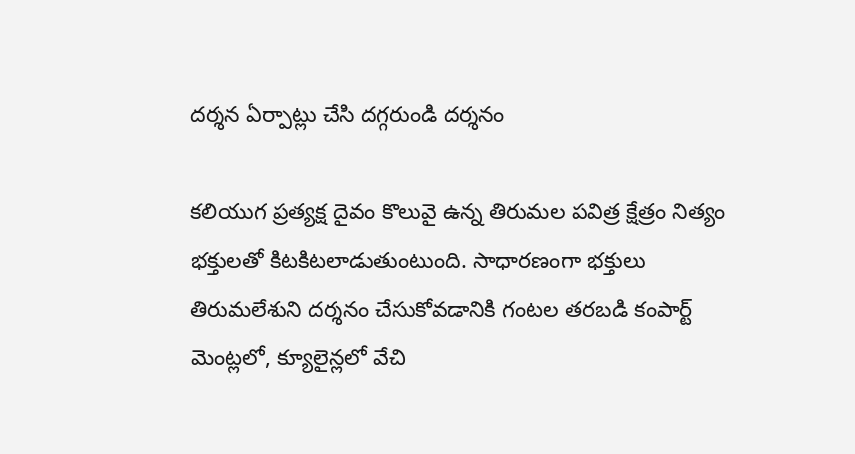దర్శన ఏర్పాట్లు చేసి దగ్గరుండి దర్శనం

కలియుగ ప్రత్యక్ష దైవం కొలువై ఉన్న తిరుమల పవిత్ర క్షేత్రం నిత్యం భక్తులతో కిటకిటలాడుతుంటుంది. సాధారణంగా భక్తులు తిరుమలేశుని దర్శనం చేసుకోవడానికి గంటల తరబడి కంపార్ట్ మెంట్లలో, క్యూలైన్లలో వేచి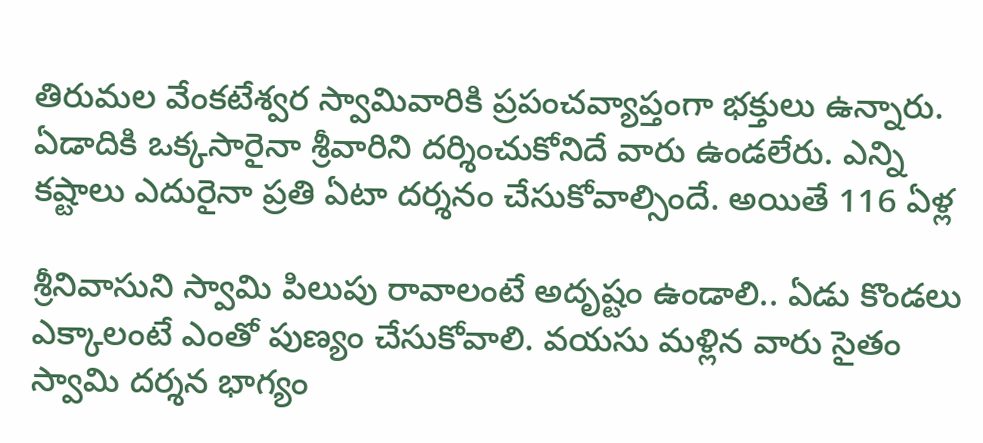తిరుమల వేంకటేశ్వర స్వామివారికి ప్రపంచవ్యాప్తంగా భక్తులు ఉన్నారు. ఏడాదికి ఒక్కసారైనా శ్రీవారిని దర్శించుకోనిదే వారు ఉండలేరు. ఎన్ని కష్టాలు ఎదురైనా ప్రతి ఏటా దర్శనం చేసుకోవాల్సిందే. అయితే 116 ఏళ్ల

శ్రీనివాసుని స్వామి పిలుపు రావాలంటే అదృష్టం ఉండాలి.. ఏడు కొండలు ఎక్కాలంటే ఎంతో పుణ్యం చేసుకోవాలి. వయసు మళ్లిన వారు సైతం స్వామి దర్శన భాగ్యం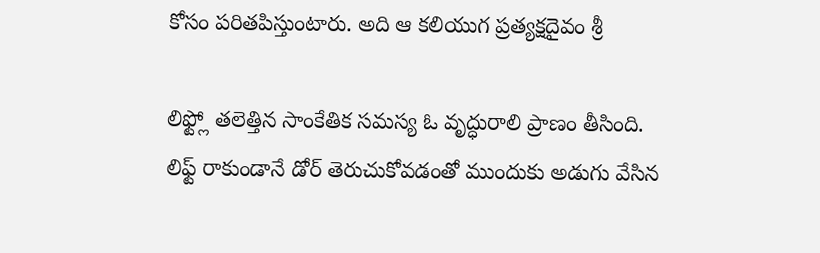కోసం పరితపిస్తుంటారు. అది ఆ కలియుగ ప్రత్యక్షదైవం శ్రీ

లిఫ్ట్లో తలెత్తిన సాంకేతిక సమస్య ఓ వృద్ధురాలి ప్రాణం తీసింది. లిఫ్ట్ రాకుండానే డోర్ తెరుచుకోవడంతో ముందుకు అడుగు వేసిన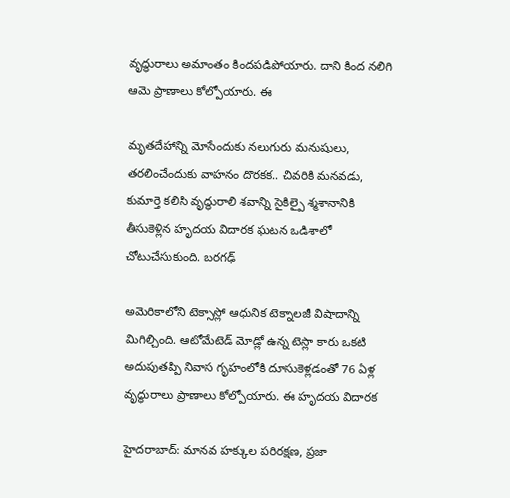వృద్ధురాలు అమాంతం కిందపడిపోయారు. దాని కింద నలిగి ఆమె ప్రాణాలు కోల్పోయారు. ఈ

మృతదేహాన్ని మోసేందుకు నలుగురు మనుషులు, తరలించేందుకు వాహనం దొరకక.. చివరికి మనవడు, కుమార్తె కలిసి వృద్ధురాలి శవాన్ని సైకిల్పై శ్మశానానికి తీసుకెళ్లిన హృదయ విదారక ఘటన ఒడిశాలో చోటుచేసుకుంది. బరగఢ్

అమెరికాలోని టెక్సాస్లో ఆధునిక టెక్నాలజీ విషాదాన్ని మిగిల్చింది. ఆటోమేటెడ్ మోడ్లో ఉన్న టెస్లా కారు ఒకటి అదుపుతప్పి నివాస గృహంలోకి దూసుకెళ్లడంతో 76 ఏళ్ల వృద్ధురాలు ప్రాణాలు కోల్పోయారు. ఈ హృదయ విదారక

హైదరాబాద్: మానవ హక్కుల పరిరక్షణ, ప్రజా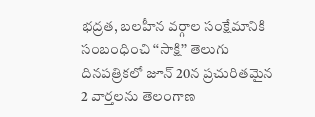భద్రత, బలహీన వర్గాల సంక్షేమానికి సంబంధించి ‘‘సాక్షి’’ తెలుగు దినపత్రికలో జూన్ 20న ప్రచురితమైన 2 వార్తలను తెలంగాణ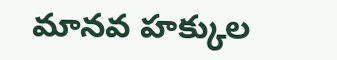మానవ హక్కుల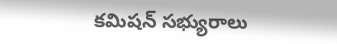కమిషన్ సభ్యురాలు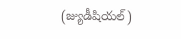(జ్యుడీషియల్)